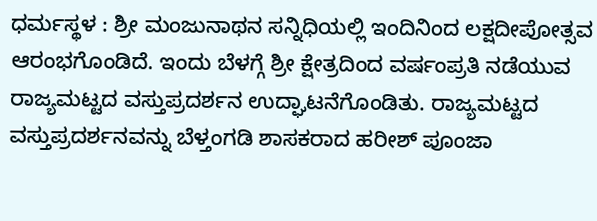ಧರ್ಮಸ್ಥಳ : ಶ್ರೀ ಮಂಜುನಾಥನ ಸನ್ನಿಧಿಯಲ್ಲಿ ಇಂದಿನಿಂದ ಲಕ್ಷದೀಪೋತ್ಸವ ಆರಂಭಗೊಂಡಿದೆ. ಇಂದು ಬೆಳಗ್ಗೆ ಶ್ರೀ ಕ್ಷೇತ್ರದಿಂದ ವರ್ಷಂಪ್ರತಿ ನಡೆಯುವ ರಾಜ್ಯಮಟ್ಟದ ವಸ್ತುಪ್ರದರ್ಶನ ಉದ್ಘಾಟನೆಗೊಂಡಿತು. ರಾಜ್ಯಮಟ್ಟದ ವಸ್ತುಪ್ರದರ್ಶನವನ್ನು ಬೆಳ್ತಂಗಡಿ ಶಾಸಕರಾದ ಹರೀಶ್ ಪೂಂಜಾ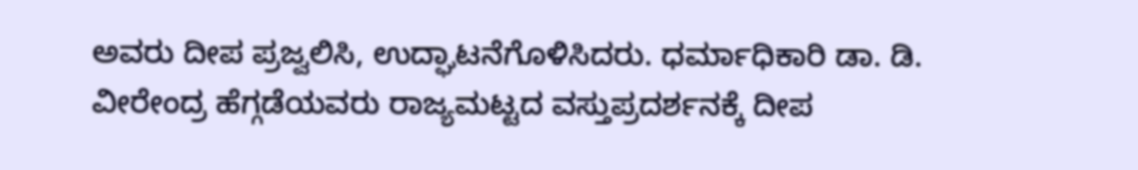ಅವರು ದೀಪ ಪ್ರಜ್ವಲಿಸಿ, ಉದ್ಘಾಟನೆಗೊಳಿಸಿದರು. ಧರ್ಮಾಧಿಕಾರಿ ಡಾ. ಡಿ. ವೀರೇಂದ್ರ ಹೆಗ್ಗಡೆಯವರು ರಾಜ್ಯಮಟ್ಟದ ವಸ್ತುಪ್ರದರ್ಶನಕ್ಕೆ ದೀಪ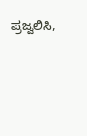ಪ್ರಜ್ವಲಿಸಿ,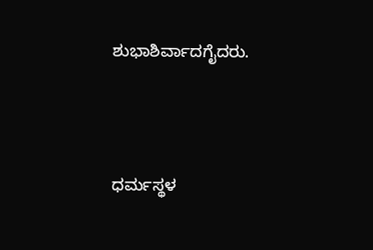ಶುಭಾಶಿರ್ವಾದಗೈದರು.




ಧರ್ಮಸ್ಥಳ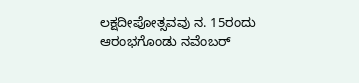ಲಕ್ಷದೀಪೋತ್ಸವವು ನ. 15ರಂದು ಆರಂಭಗೊಂಡು ನವೆಂಬರ್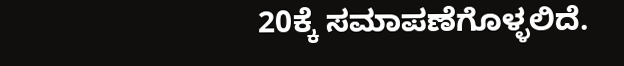20ಕ್ಕೆ ಸಮಾಪಣೆಗೊಳ್ಳಲಿದೆ.